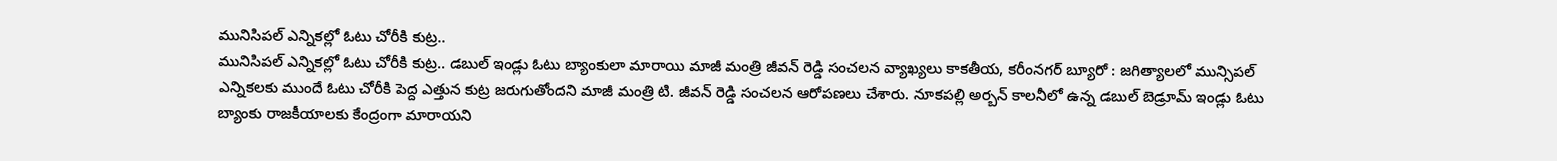మునిసిపల్ ఎన్నికల్లో ఓటు చోరీకి కుట్ర..
మునిసిపల్ ఎన్నికల్లో ఓటు చోరీకి కుట్ర.. డబుల్ ఇండ్లు ఓటు బ్యాంకులా మారాయి మాజీ మంత్రి జీవన్ రెడ్డి సంచలన వ్యాఖ్యలు కాకతీయ, కరీంనగర్ బ్యూరో : జగిత్యాలలో మున్సిపల్ ఎన్నికలకు ముందే ఓటు చోరీకి పెద్ద ఎత్తున కుట్ర జరుగుతోందని మాజీ మంత్రి టి. జీవన్ రెడ్డి సంచలన ఆరోపణలు చేశారు. నూకపల్లి అర్బన్ కాలనీలో ఉన్న డబుల్ బెడ్రూమ్ ఇండ్లు ఓటు బ్యాంకు రాజకీయాలకు కేంద్రంగా మారాయని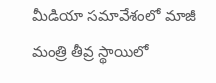మీడియా సమావేశంలో మాజీ మంత్రి తీవ్ర స్థాయిలో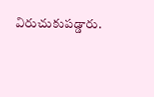విరుచుకుపడ్డారు.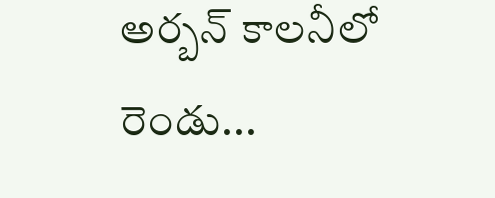అర్బన్ కాలనీలో రెండు...